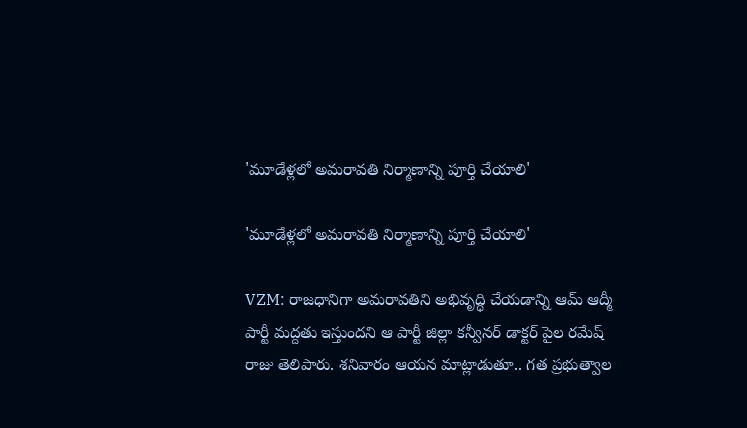'మూడేళ్లలో అమరావతి నిర్మాణాన్ని పూర్తి చేయాలి'

'మూడేళ్లలో అమరావతి నిర్మాణాన్ని పూర్తి చేయాలి'

VZM: రాజధానిగా అమరావతిని అభివృద్ధి చేయడాన్ని ఆమ్ ఆద్మీ పార్టీ మద్దతు ఇస్తుందని ఆ పార్టీ జిల్లా కన్వీనర్ డాక్టర్ పైల రమేష్ రాజు తెలిపారు. శనివారం ఆయన మాట్లాడుతూ.. గత ప్రభుత్వాల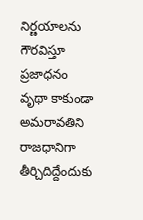నిర్ణయాలను గౌరవిస్తూ ప్రజాధనం వృథా కాకుండా అమరావతిని రాజధానిగా తీర్చిదిద్దేందుకు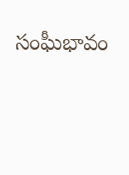సంఘీభావం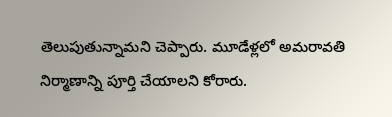తెలుపుతున్నామని చెప్పారు. మూడేళ్లలో అమరావతి నిర్మాణాన్ని పూర్తి చేయాలని కోరారు.